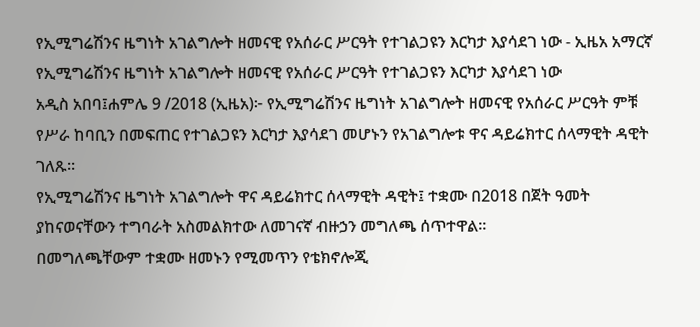የኢሚግሬሽንና ዜግነት አገልግሎት ዘመናዊ የአሰራር ሥርዓት የተገልጋዩን እርካታ እያሳደገ ነው - ኢዜአ አማርኛ
የኢሚግሬሽንና ዜግነት አገልግሎት ዘመናዊ የአሰራር ሥርዓት የተገልጋዩን እርካታ እያሳደገ ነው
አዲስ አበባ፤ሐምሌ 9 /2018 (ኢዜአ)፦ የኢሚግሬሽንና ዜግነት አገልግሎት ዘመናዊ የአሰራር ሥርዓት ምቹ የሥራ ከባቢን በመፍጠር የተገልጋዩን እርካታ እያሳደገ መሆኑን የአገልግሎቱ ዋና ዳይሬክተር ሰላማዊት ዳዊት ገለጹ።
የኢሚግሬሽንና ዜግነት አገልግሎት ዋና ዳይሬክተር ሰላማዊት ዳዊት፤ ተቋሙ በ2018 በጀት ዓመት ያከናወናቸውን ተግባራት አስመልክተው ለመገናኛ ብዙኃን መግለጫ ሰጥተዋል።
በመግለጫቸውም ተቋሙ ዘመኑን የሚመጥን የቴክኖሎጂ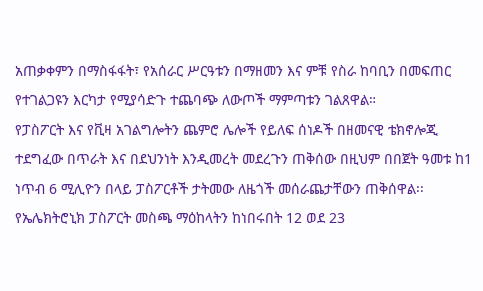አጠቃቀምን በማስፋፋት፣ የአሰራር ሥርዓቱን በማዘመን እና ምቹ የስራ ከባቢን በመፍጠር የተገልጋዩን እርካታ የሚያሳድጉ ተጨባጭ ለውጦች ማምጣቱን ገልጸዋል።
የፓስፖርት እና የቪዛ አገልግሎትን ጨምሮ ሌሎች የይለፍ ሰነዶች በዘመናዊ ቴክኖሎጂ ተደግፈው በጥራት እና በደህንነት እንዲመረት መደረጉን ጠቅሰው በዚህም በበጀት ዓመቱ ከ1 ነጥብ 6 ሚሊዮን በላይ ፓስፖርቶች ታትመው ለዜጎች መሰራጨታቸውን ጠቅሰዋል፡፡
የኤሌክትሮኒክ ፓስፖርት መስጫ ማዕከላትን ከነበሩበት 12 ወደ 23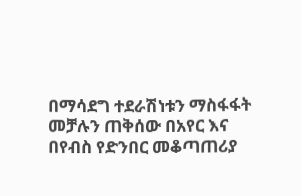በማሳደግ ተደራሽነቱን ማስፋፋት መቻሉን ጠቅሰው በአየር እና በየብስ የድንበር መቆጣጠሪያ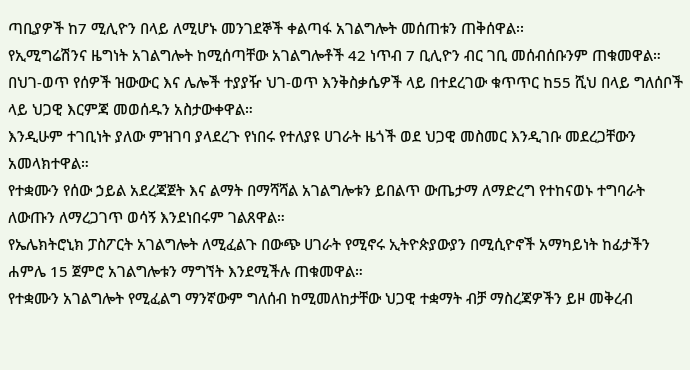ጣቢያዎች ከ7 ሚሊዮን በላይ ለሚሆኑ መንገደኞች ቀልጣፋ አገልግሎት መሰጠቱን ጠቅሰዋል፡፡
የኢሚግሬሽንና ዜግነት አገልግሎት ከሚሰጣቸው አገልግሎቶች 42 ነጥብ 7 ቢሊዮን ብር ገቢ መሰብሰቡንም ጠቁመዋል።
በህገ-ወጥ የሰዎች ዝውውር እና ሌሎች ተያያዥ ህገ-ወጥ እንቅስቃሴዎች ላይ በተደረገው ቁጥጥር ከ55 ሺህ በላይ ግለሰቦች ላይ ህጋዊ እርምጃ መወሰዱን አስታውቀዋል።
እንዲሁም ተገቢነት ያለው ምዝገባ ያላደረጉ የነበሩ የተለያዩ ሀገራት ዜጎች ወደ ህጋዊ መስመር እንዲገቡ መደረጋቸውን አመላክተዋል።
የተቋሙን የሰው ኃይል አደረጃጀት እና ልማት በማሻሻል አገልግሎቱን ይበልጥ ውጤታማ ለማድረግ የተከናወኑ ተግባራት ለውጡን ለማረጋገጥ ወሳኝ እንደነበሩም ገልጸዋል።
የኤሌክትሮኒክ ፓስፖርት አገልግሎት ለሚፈልጉ በውጭ ሀገራት የሚኖሩ ኢትዮጵያውያን በሚሲዮኖች አማካይነት ከፊታችን ሐምሌ 15 ጀምሮ አገልግሎቱን ማግኘት እንደሚችሉ ጠቁመዋል።
የተቋሙን አገልግሎት የሚፈልግ ማንኛውም ግለሰብ ከሚመለከታቸው ህጋዊ ተቋማት ብቻ ማስረጃዎችን ይዞ መቅረብ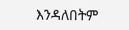እንዳለበትም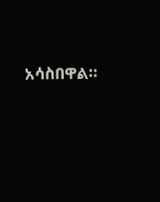አሳስበዋል።